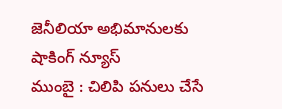జెనీలియా అభిమానులకు షాకింగ్ న్యూస్
ముంబై : చిలిపి పనులు చేసే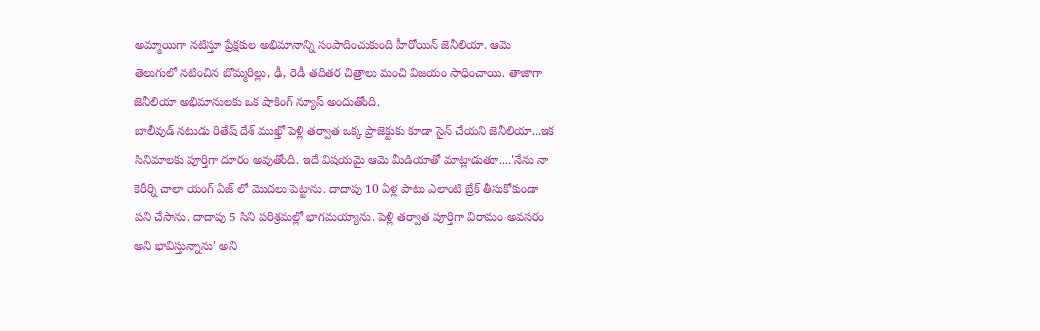అమ్మాయిగా నటిస్తూ ప్రేక్షకుల అభిమానాన్ని సంపాదించుకుంది హీరోయిన్ జెనీలియా. ఆమె తెలుగులో నటించిన బొమ్మరిల్లు, ఢీ, రెడీ తదితర చిత్రాలు మంచి విజయం సాధించాయి. తాజాగా జెనీలియా అభిమానులకు ఒక షాకింగ్ న్యూస్ అందుతోంది.
బాలీవుడ్ నటుడు రితేష్ దేశ్ ముఖ్తో పెళ్లి తర్వాత ఒక్క ప్రాజెక్టుకు కూడా సైన్ చేయని జెనీలియా...ఇక సినిమాలకు పూర్తిగా దూరం అవుతోంది. ఇదే విషయమై ఆమె మీడియాతో మాట్లాడుతూ....'నేను నా కెరీర్ని చాలా యంగ్ ఏజ్ లో మొదలు పెట్టాను. దాదాపు 10 ఏళ్ల పాటు ఎలాంటి బ్రేక్ తీసుకోకుండా పని చేసాను. దాదాపు 5 సిని పరిశ్రమల్లో భాగమయ్యాను. పెళ్లి తర్వాత పూర్తిగా విరామం అవసరం అని భావిస్తున్నాను' అని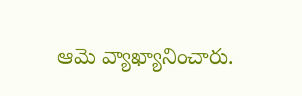ఆమె వ్యాఖ్యానించారు.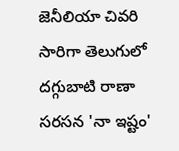జెనీలియా చివరి సారిగా తెలుగులో దగ్గుబాటి రాణా సరసన 'నా ఇష్టం'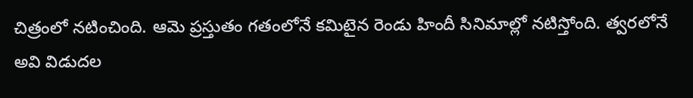చిత్రంలో నటించింది. ఆమె ప్రస్తుతం గతంలోనే కమిటైన రెండు హిందీ సినిమాల్లో నటిస్తోంది. త్వరలోనే అవి విడుదల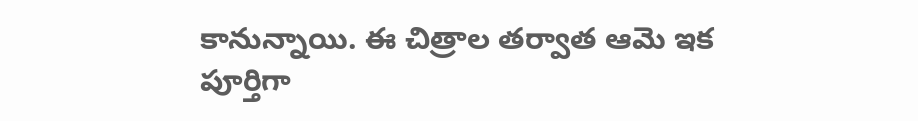కానున్నాయి. ఈ చిత్రాల తర్వాత ఆమె ఇక పూర్తిగా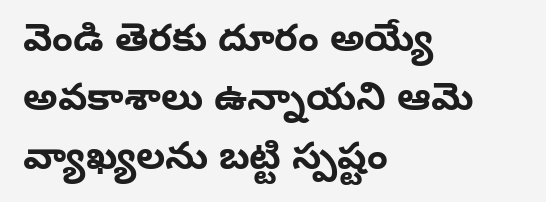వెండి తెరకు దూరం అయ్యే అవకాశాలు ఉన్నాయని ఆమె వ్యాఖ్యలను బట్టి స్పష్టం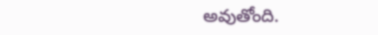అవుతోంది.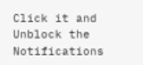Click it and Unblock the Notifications